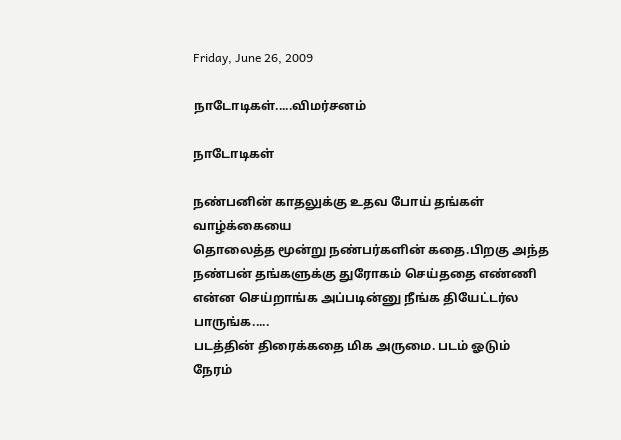Friday, June 26, 2009

நாடோடிகள்.....விமர்சனம்

நாடோடிகள்

நண்பனின் காதலுக்கு உதவ போய் தங்கள் வாழ்க்கையை
தொலைத்த மூன்று நண்பர்களின் கதை.பிறகு அந்த
நண்பன் தங்களுக்கு துரோகம் செய்ததை எண்ணி என்ன செய்றாங்க அப்படின்னு நீங்க தியேட்டர்ல பாருங்க.....
படத்தின் திரைக்கதை மிக அருமை. படம் ஓடும்
நேரம்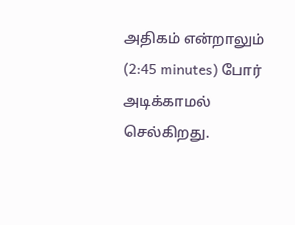அதிகம் என்றாலும் (2:45 minutes) போர் அடிக்காமல்
செல்கிறது.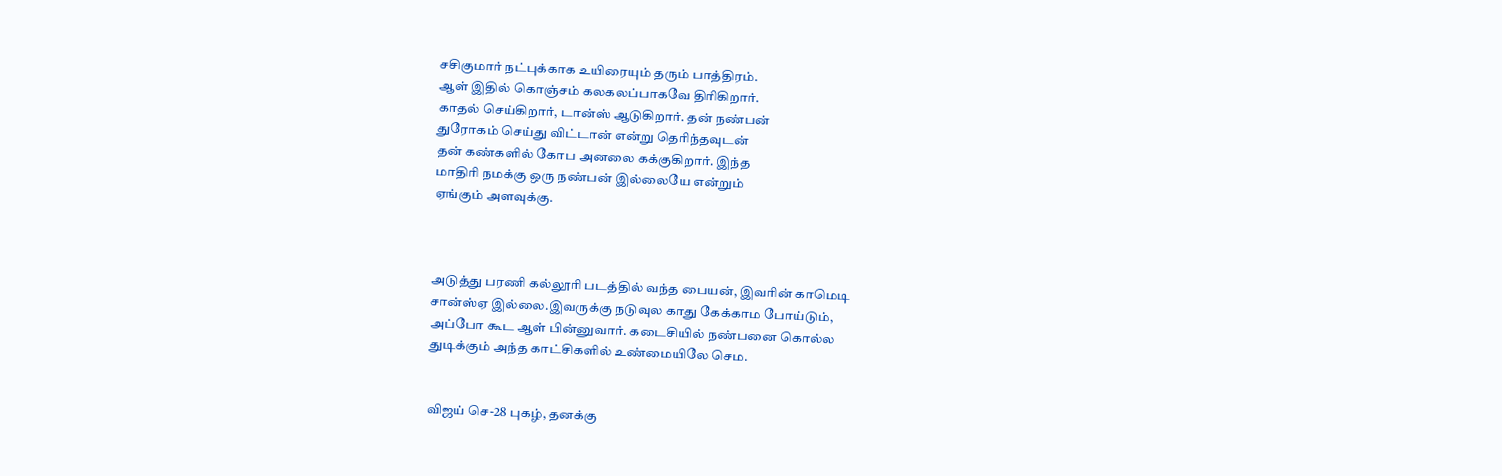சசிகுமார் நட்புக்காக உயிரையும் தரும் பாத்திரம்.
ஆள் இதில் கொஞ்சம் கலகலப்பாகவே திரிகிறார்.
காதல் செய்கிறார், டான்ஸ் ஆடுகிறார். தன் நண்பன்
துரோகம் செய்து விட்டான் என்று தெரிந்தவுடன்
தன் கண்களில் கோப அனலை கக்குகிறார். இந்த
மாதிரி நமக்கு ஒரு நண்பன் இல்லையே என்றும்
ஏங்கும் அளவுக்கு.



அடுத்து பரணி கல்லூரி படத்தில் வந்த பையன், இவரின் காமெடி
சான்ஸ்ஏ இல்லை.இவருக்கு நடுவுல காது கேக்காம போய்டும்,
அப்போ கூட ஆள் பின்னுவார். கடைசியில் நண்பனை கொல்ல
துடிக்கும் அந்த காட்சிகளில் உண்மையிலே செம.


விஜய் செ-28 புகழ், தனக்கு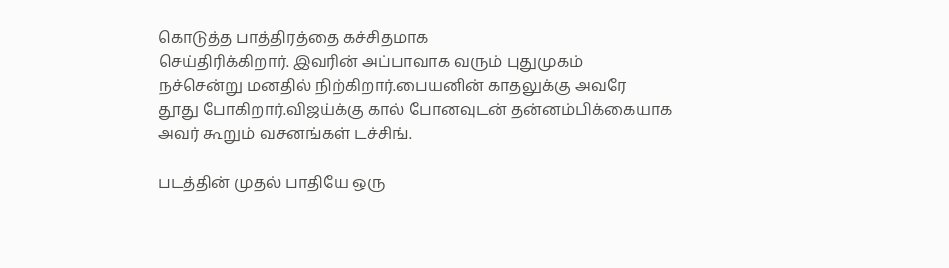கொடுத்த பாத்திரத்தை கச்சிதமாக
செய்திரிக்கிறார். இவரின் அப்பாவாக வரும் புதுமுகம்
நச்சென்று மனதில் நிற்கிறார்.பையனின் காதலுக்கு அவரே
தூது போகிறார்.விஜய்க்கு கால் போனவுடன் தன்னம்பிக்கையாக
அவர் கூறும் வசனங்கள் டச்சிங்.

படத்தின் முதல் பாதியே ஒரு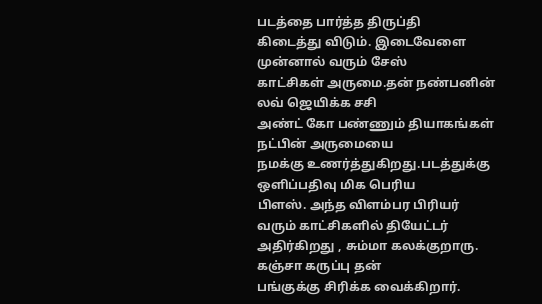படத்தை பார்த்த திருப்தி
கிடைத்து விடும். இடைவேளை முன்னால் வரும் சேஸ்
காட்சிகள் அருமை.தன் நண்பனின் லவ் ஜெயிக்க சசி
அண்ட் கோ பண்ணும் தியாகங்கள் நட்பின் அருமையை
நமக்கு உணர்த்துகிறது.படத்துக்கு ஒளிப்பதிவு மிக பெரிய
பிளஸ். அந்த விளம்பர பிரியர் வரும் காட்சிகளில் தியேட்டர்
அதிர்கிறது , சும்மா கலக்குறாரு. கஞ்சா கருப்பு தன்
பங்குக்கு சிரிக்க வைக்கிறார்.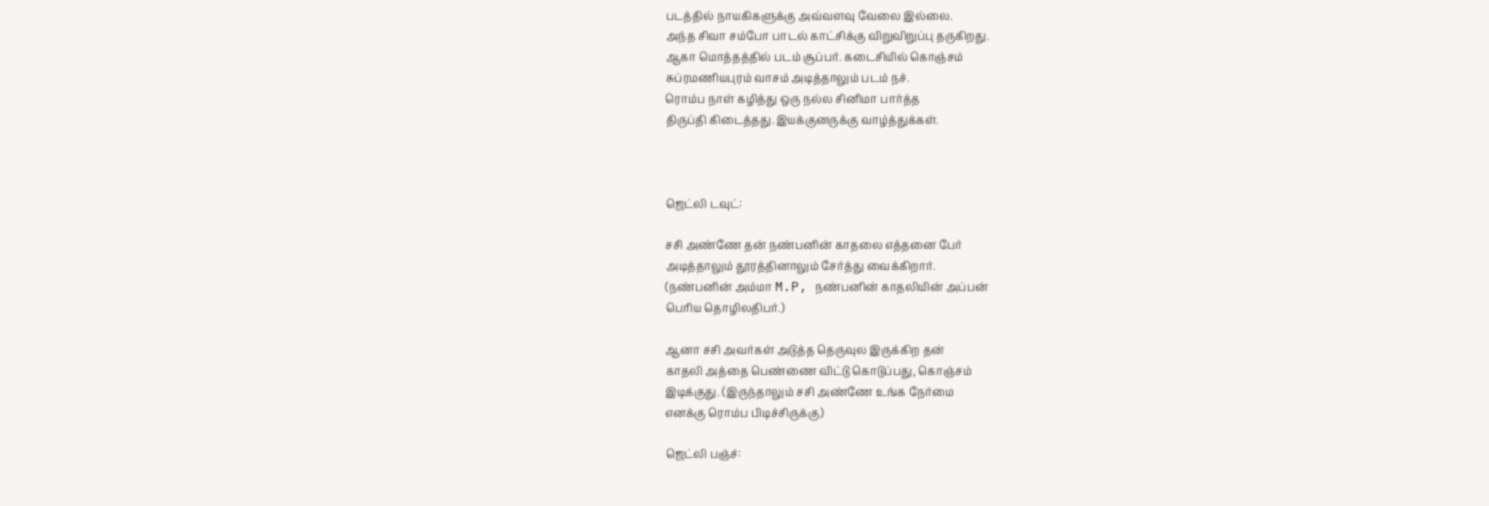படத்தில் நாயகிகளுக்கு அவ்வளவு வேலை இல்லை.
அந்த சிவா சம்போ பாடல் காட்சிக்கு விறுவிறுப்பு தருகிறது.
ஆகா மொத்தத்தில் படம் சூப்பர். கடைசியில் கொஞ்சம்
சுப்ரமணியபுரம் வாசம் அடித்தாலும் படம் நச்.
ரொம்ப நாள் கழித்து ஒரு நல்ல சினிமா பார்த்த
திருப்தி கிடைத்தது.இயக்குனருக்கு வாழ்த்துக்கள்.



ஜெட்லி டவுட்:

சசி அண்ணே தன் நண்பனின் காதலை எத்தனை பேர்
அடித்தாலும் தூரத்தினாலும் சேர்த்து வைக்கிறார்.
(நண்பனின் அம்மா M.P, நண்பனின் காதலியின் அப்பன்
பெரிய தொழிலதிபர்.)

ஆனா சசி அவர்கள் அடுத்த தெருவுல இருக்கிற தன்
காதலி அத்தை பெண்ணை விட்டு கொடுப்பது, கொஞ்சம்
இடிக்குது. (இருந்தாலும் சசி அண்ணே உங்க நேர்மை
எனக்கு ரொம்ப பிடிச்சிருக்கு)

ஜெட்லி பஞ்ச்: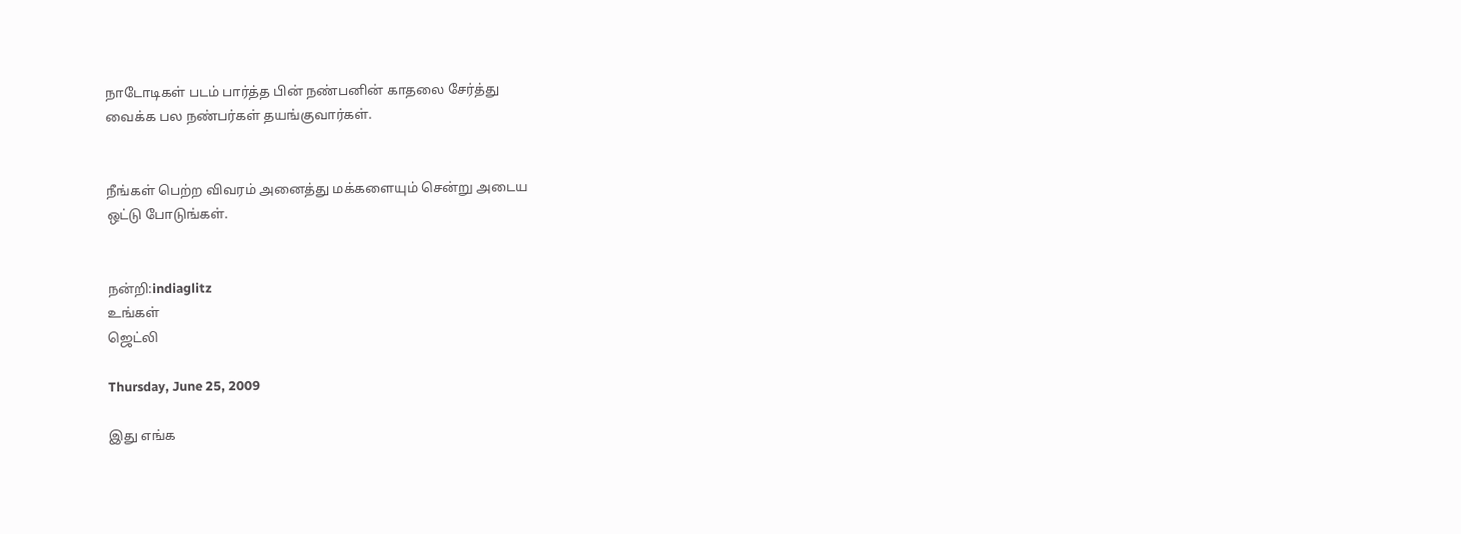நாடோடிகள் படம் பார்த்த பின் நண்பனின் காதலை சேர்த்து
வைக்க பல நண்பர்கள் தயங்குவார்கள்.


நீங்கள் பெற்ற விவரம் அனைத்து மக்களையும் சென்று அடைய
ஒட்டு போடுங்கள்.


நன்றி:indiaglitz
உங்கள்
ஜெட்லி

Thursday, June 25, 2009

இது எங்க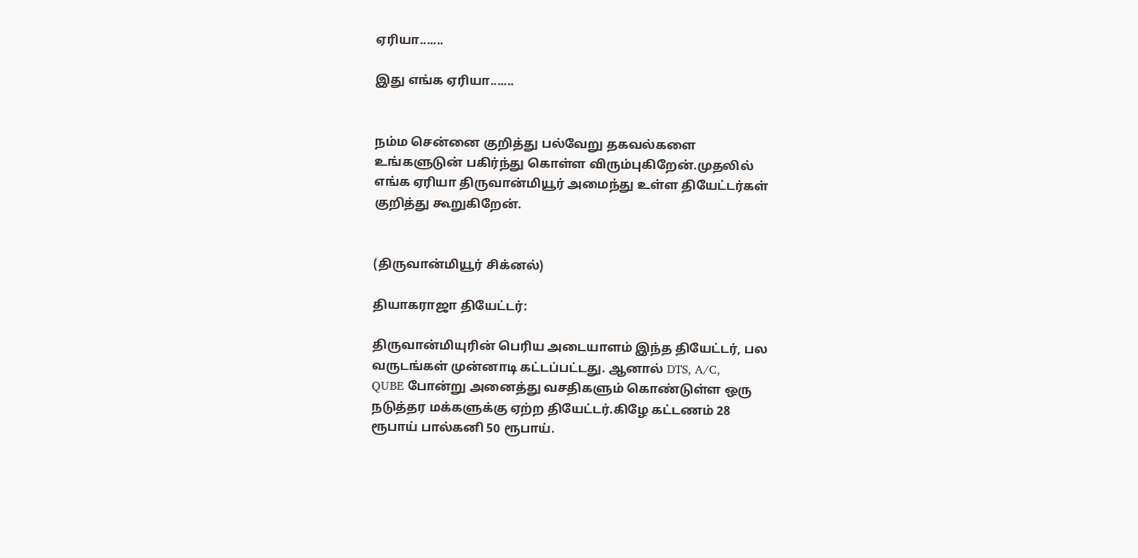ஏரியா.......

இது எங்க ஏரியா.......


நம்ம சென்னை குறித்து பல்வேறு தகவல்களை
உங்களுடுன் பகிர்ந்து கொள்ள விரும்புகிறேன்.முதலில்
எங்க ஏரியா திருவான்மியூர் அமைந்து உள்ள தியேட்டர்கள்
குறித்து கூறுகிறேன்.


(திருவான்மியூர் சிக்னல்)

தியாகராஜா தியேட்டர்:

திருவான்மியுரின் பெரிய அடையாளம் இந்த தியேட்டர், பல
வருடங்கள் முன்னாடி கட்டப்பட்டது. ஆனால் DTS, A/C,
QUBE போன்று அனைத்து வசதிகளும் கொண்டுள்ள ஒரு
நடுத்தர மக்களுக்கு ஏற்ற தியேட்டர்.கிழே கட்டணம் 28
ரூபாய் பால்கனி 50 ரூபாய்.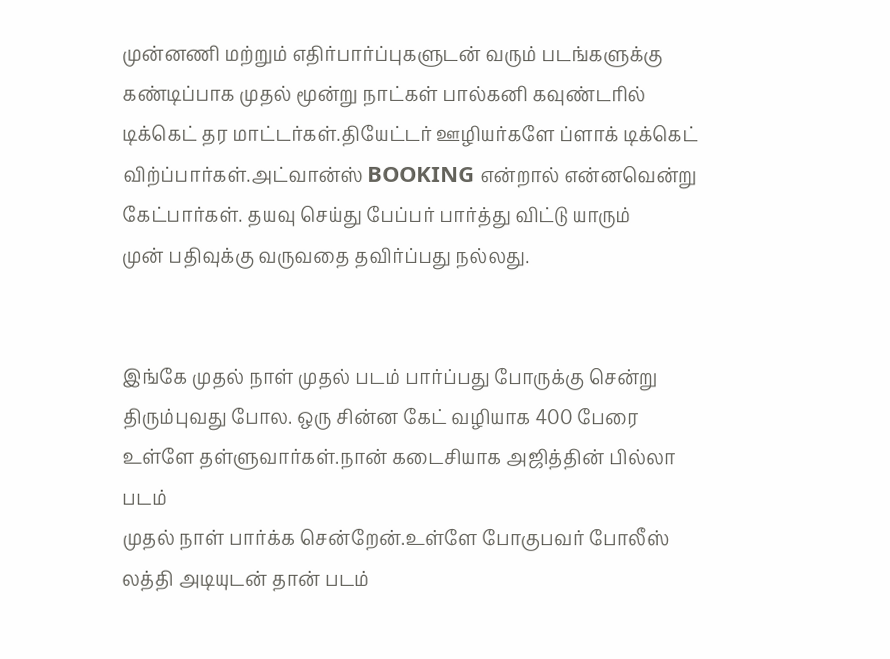முன்னணி மற்றும் எதிர்பார்ப்புகளுடன் வரும் படங்களுக்கு
கண்டிப்பாக முதல் மூன்று நாட்கள் பால்கனி கவுண்டரில்
டிக்கெட் தர மாட்டர்கள்.தியேட்டர் ஊழியர்களே ப்ளாக் டிக்கெட்
விற்ப்பார்கள்.அட்வான்ஸ் BOOKING என்றால் என்னவென்று
கேட்பார்கள். தயவு செய்து பேப்பர் பார்த்து விட்டு யாரும்
முன் பதிவுக்கு வருவதை தவிர்ப்பது நல்லது.


இங்கே முதல் நாள் முதல் படம் பார்ப்பது போருக்கு சென்று
திரும்புவது போல. ஒரு சின்ன கேட் வழியாக 400 பேரை
உள்ளே தள்ளுவார்கள்.நான் கடைசியாக அஜித்தின் பில்லா படம்
முதல் நாள் பார்க்க சென்றேன்.உள்ளே போகுபவர் போலீஸ் லத்தி அடியுடன் தான் படம்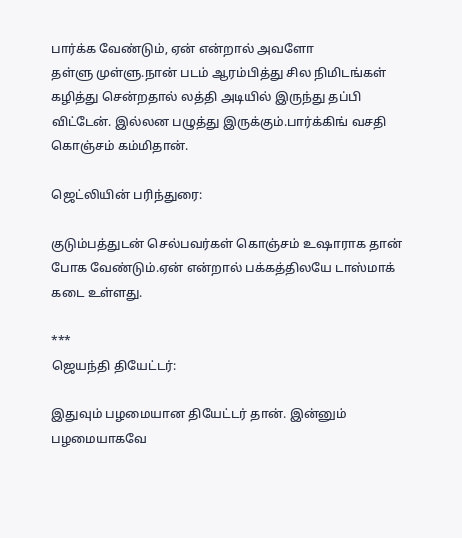பார்க்க வேண்டும், ஏன் என்றால் அவளோ
தள்ளு முள்ளு.நான் படம் ஆரம்பித்து சில நிமிடங்கள் கழித்து சென்றதால் லத்தி அடியில் இருந்து தப்பி விட்டேன். இல்லன பழுத்து இருக்கும்.பார்க்கிங் வசதி கொஞ்சம் கம்மிதான்.

ஜெட்லியின் பரிந்துரை:

குடும்பத்துடன் செல்பவர்கள் கொஞ்சம் உஷாராக தான்
போக வேண்டும்.ஏன் என்றால் பக்கத்திலயே டாஸ்மாக்
கடை உள்ளது.

***
ஜெயந்தி தியேட்டர்:

இதுவும் பழமையான தியேட்டர் தான். இன்னும் பழமையாகவே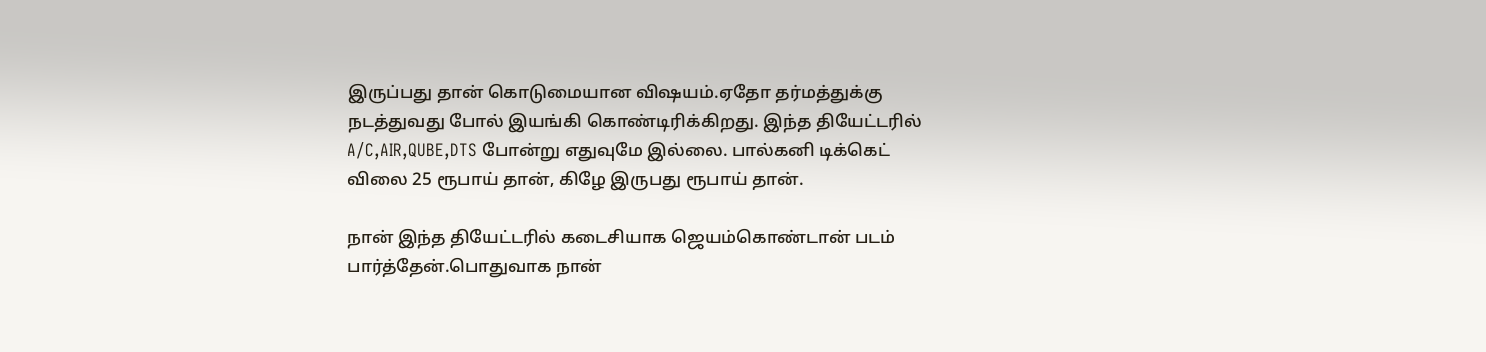இருப்பது தான் கொடுமையான விஷயம்.ஏதோ தர்மத்துக்கு
நடத்துவது போல் இயங்கி கொண்டிரிக்கிறது. இந்த தியேட்டரில்
A/C,AIR,QUBE,DTS போன்று எதுவுமே இல்லை. பால்கனி டிக்கெட்
விலை 25 ரூபாய் தான், கிழே இருபது ரூபாய் தான்.

நான் இந்த தியேட்டரில் கடைசியாக ஜெயம்கொண்டான் படம்
பார்த்தேன்.பொதுவாக நான்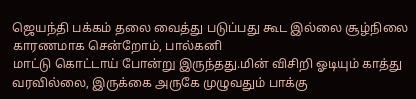ஜெயந்தி பக்கம் தலை வைத்து படுப்பது கூட இல்லை சூழ்நிலை காரணமாக சென்றோம், பால்கனி
மாட்டு கொட்டாய் போன்று இருந்தது.மின் விசிறி ஓடியும் காத்து
வரவில்லை, இருக்கை அருகே முழுவதும் பாக்கு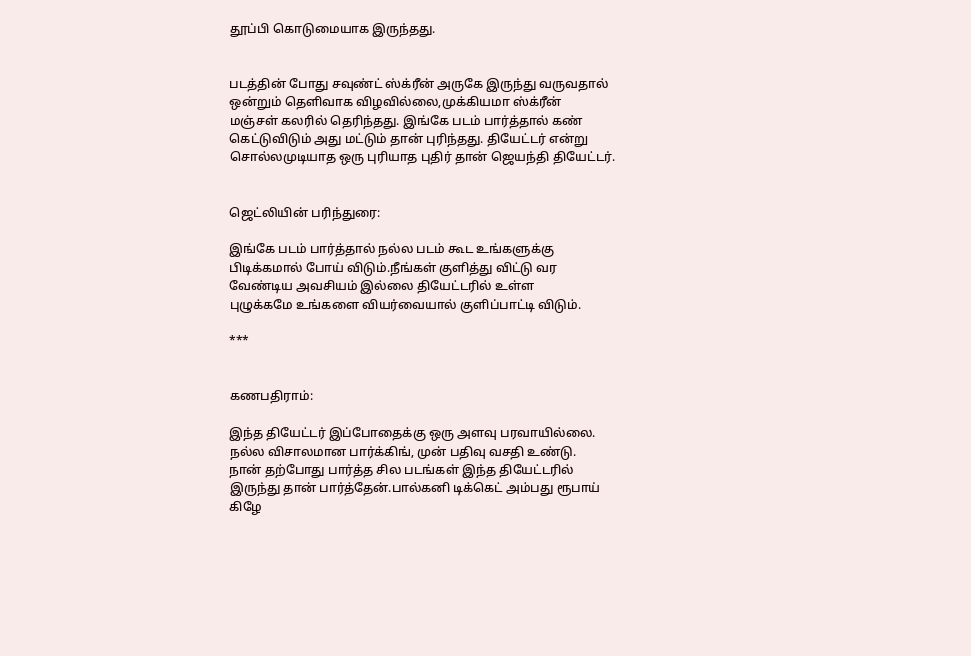தூப்பி கொடுமையாக இருந்தது.


படத்தின் போது சவுண்ட் ஸ்க்ரீன் அருகே இருந்து வருவதால்
ஒன்றும் தெளிவாக விழவில்லை,முக்கியமா ஸ்க்ரீன்
மஞ்சள் கலரில் தெரிந்தது. இங்கே படம் பார்த்தால் கண்
கெட்டுவிடும் அது மட்டும் தான் புரிந்தது. தியேட்டர் என்று
சொல்லமுடியாத ஒரு புரியாத புதிர் தான் ஜெயந்தி தியேட்டர்.


ஜெட்லியின் பரிந்துரை:

இங்கே படம் பார்த்தால் நல்ல படம் கூட உங்களுக்கு
பிடிக்கமால் போய் விடும்.நீங்கள் குளித்து விட்டு வர
வேண்டிய அவசியம் இல்லை தியேட்டரில் உள்ள
புழுக்கமே உங்களை வியர்வையால் குளிப்பாட்டி விடும்.

***


கணபதிராம்:

இந்த தியேட்டர் இப்போதைக்கு ஒரு அளவு பரவாயில்லை.
நல்ல விசாலமான பார்க்கிங், முன் பதிவு வசதி உண்டு.
நான் தற்போது பார்த்த சில படங்கள் இந்த தியேட்டரில்
இருந்து தான் பார்த்தேன்.பால்கனி டிக்கெட் அம்பது ரூபாய்
கிழே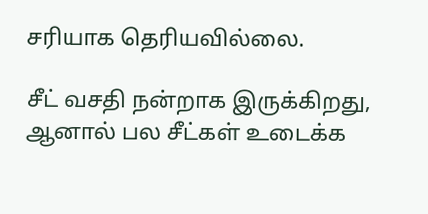சரியாக தெரியவில்லை.

சீட் வசதி நன்றாக இருக்கிறது, ஆனால் பல சீட்கள் உடைக்க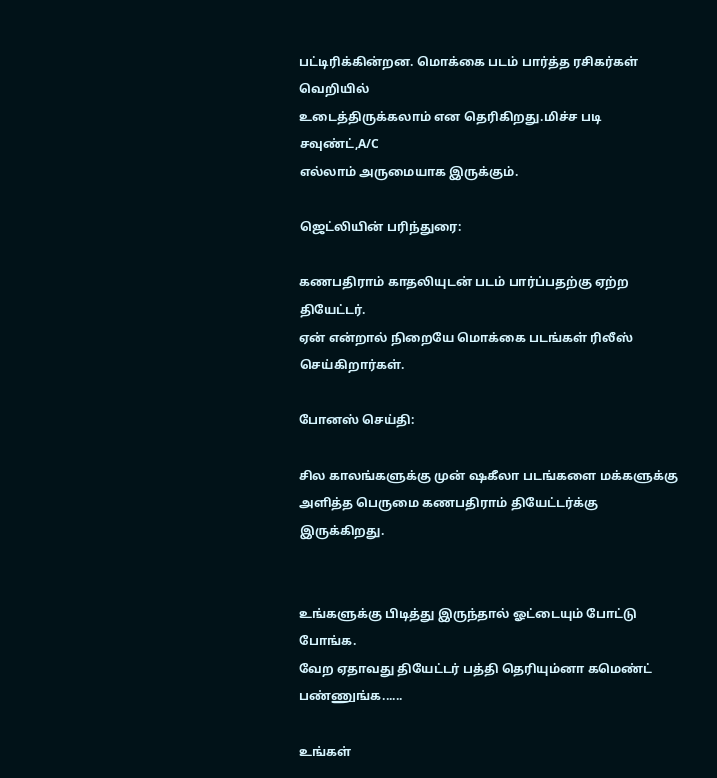பட்டிரிக்கின்றன. மொக்கை படம் பார்த்த ரசிகர்கள் வெறியில்
உடைத்திருக்கலாம் என தெரிகிறது.மிச்ச படி சவுண்ட்,A/C
எல்லாம் அருமையாக இருக்கும்.

ஜெட்லியின் பரிந்துரை:

கணபதிராம் காதலியுடன் படம் பார்ப்பதற்கு ஏற்ற தியேட்டர்.
ஏன் என்றால் நிறையே மொக்கை படங்கள் ரிலீஸ்
செய்கிறார்கள்.

போனஸ் செய்தி:

சில காலங்களுக்கு முன் ஷகீலா படங்களை மக்களுக்கு
அளித்த பெருமை கணபதிராம் தியேட்டர்க்கு இருக்கிறது.


உங்களுக்கு பிடித்து இருந்தால் ஓட்டையும் போட்டு போங்க.
வேற ஏதாவது தியேட்டர் பத்தி தெரியும்னா கமெண்ட் பண்ணுங்க......

உங்கள்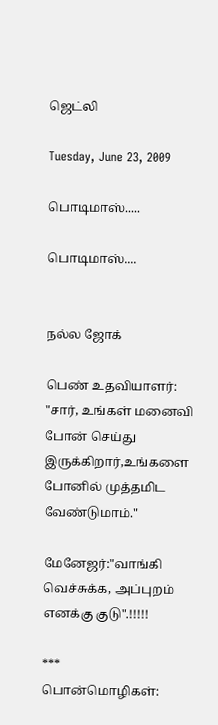ஜெட்லி

Tuesday, June 23, 2009

பொடிமாஸ்.....

பொடிமாஸ்....


நல்ல ஜோக்

பெண் உதவியாளர்: "சார், உங்கள் மனைவி போன் செய்து இருக்கிறார்,உங்களை போனில் முத்தமிட வேண்டுமாம்."

மேனேஜர்:"வாங்கி வெச்சுக்க, அப்புறம் எனக்கு குடு".!!!!!

***
பொன்மொழிகள்: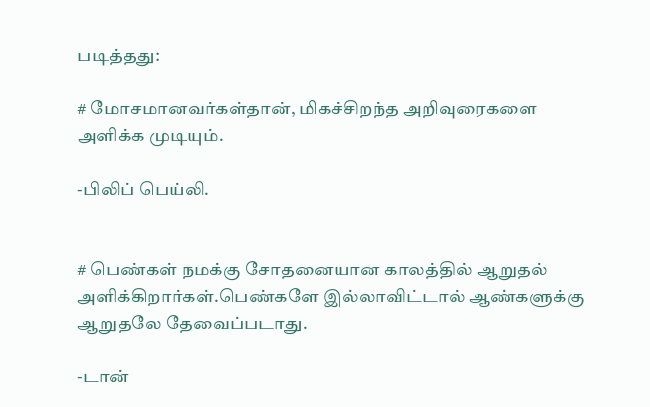படித்தது:

# மோசமானவர்கள்தான், மிகச்சிறந்த அறிவுரைகளை
அளிக்க முடியும்.

-பிலிப் பெய்லி.


# பெண்கள் நமக்கு சோதனையான காலத்தில் ஆறுதல்
அளிக்கிறார்கள்.பெண்களே இல்லாவிட்டால் ஆண்களுக்கு
ஆறுதலே தேவைப்படாது.

-டான்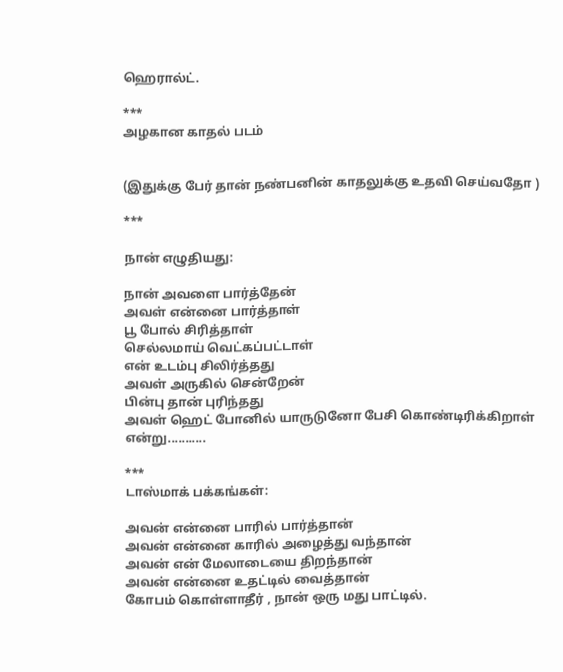ஹெரால்ட்.

***
அழகான காதல் படம்


(இதுக்கு பேர் தான் நண்பனின் காதலுக்கு உதவி செய்வதோ )

***

நான் எழுதியது:

நான் அவளை பார்த்தேன்
அவள் என்னை பார்த்தாள்
பூ போல் சிரித்தாள்
செல்லமாய் வெட்கப்பட்டாள்
என் உடம்பு சிலிர்த்தது
அவள் அருகில் சென்றேன்
பின்பு தான் புரிந்தது
அவள் ஹெட் போனில் யாருடுனோ பேசி கொண்டிரிக்கிறாள் என்று...........

***
டாஸ்மாக் பக்கங்கள்:

அவன் என்னை பாரில் பார்த்தான்
அவன் என்னை காரில் அழைத்து வந்தான்
அவன் என் மேலாடையை திறந்தான்
அவன் என்னை உதட்டில் வைத்தான்
கோபம் கொள்ளாதீர் , நான் ஒரு மது பாட்டில்.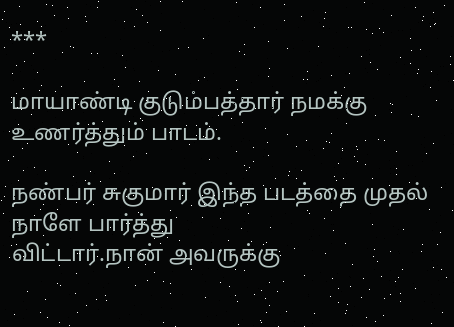***

மாயாண்டி குடும்பத்தார் நமக்கு உணர்த்தும் பாடம்.

நண்பர் சுகுமார் இந்த படத்தை முதல் நாளே பார்த்து
விட்டார்.நான் அவருக்கு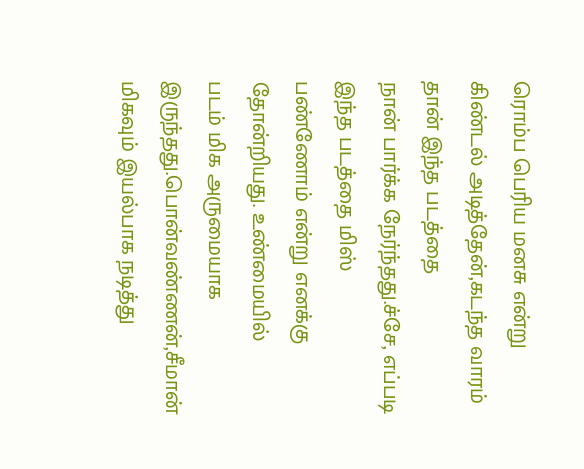ரொம்ப பெரிய மனசு என்று
கிண்டல் அடித்தேன்,கடந்த வாரம் தான் இந்த படத்தை
நான் பார்க்க நேர்ந்தது.ச்சே, எப்படி இந்த படத்தை மிஸ்
பண்ணோம் என்று எனக்கு தோன்றியது. உண்மையில்
படம் மிக அருமையாக இருந்தது.பொன்வண்ணன்,சீமான்
மிகவும் இயல்பாக நடித்து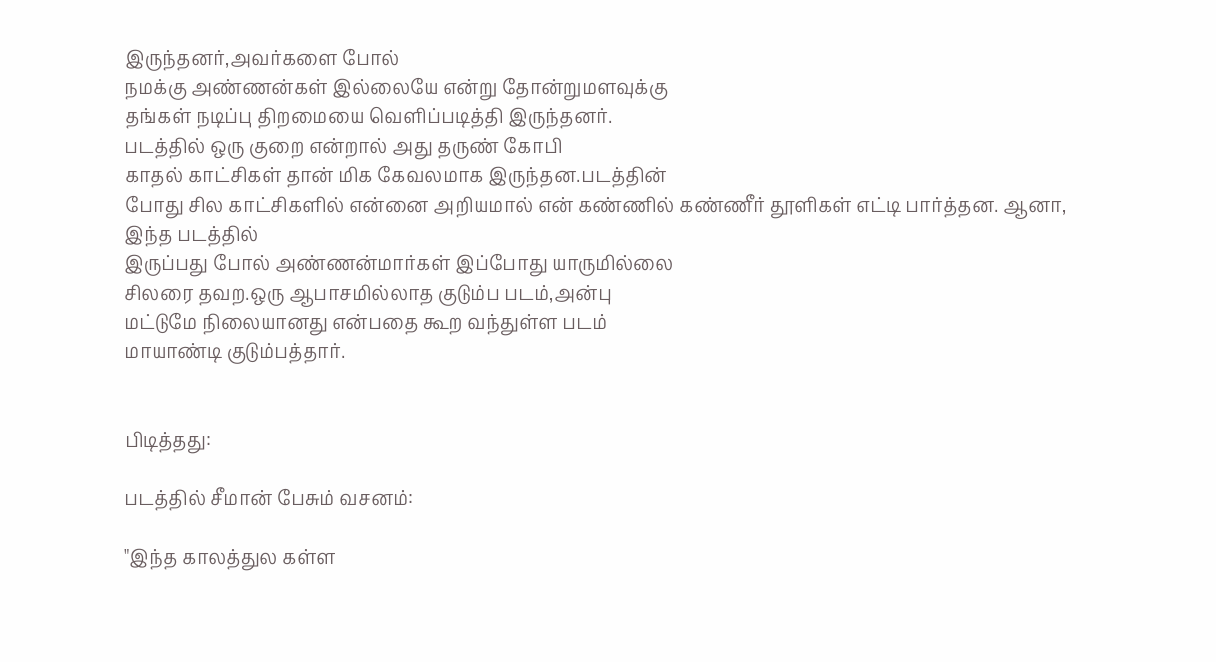இருந்தனர்,அவர்களை போல்
நமக்கு அண்ணன்கள் இல்லையே என்று தோன்றுமளவுக்கு
தங்கள் நடிப்பு திறமையை வெளிப்படித்தி இருந்தனர்.
படத்தில் ஒரு குறை என்றால் அது தருண் கோபி
காதல் காட்சிகள் தான் மிக கேவலமாக இருந்தன.படத்தின்
போது சில காட்சிகளில் என்னை அறியமால் என் கண்ணில் கண்ணீர் தூளிகள் எட்டி பார்த்தன. ஆனா, இந்த படத்தில்
இருப்பது போல் அண்ணன்மார்கள் இப்போது யாருமில்லை
சிலரை தவற.ஒரு ஆபாசமில்லாத குடும்ப படம்,அன்பு
மட்டுமே நிலையானது என்பதை கூற வந்துள்ள படம்
மாயாண்டி குடும்பத்தார்.


பிடித்தது:

படத்தில் சீமான் பேசும் வசனம்:

"இந்த காலத்துல கள்ள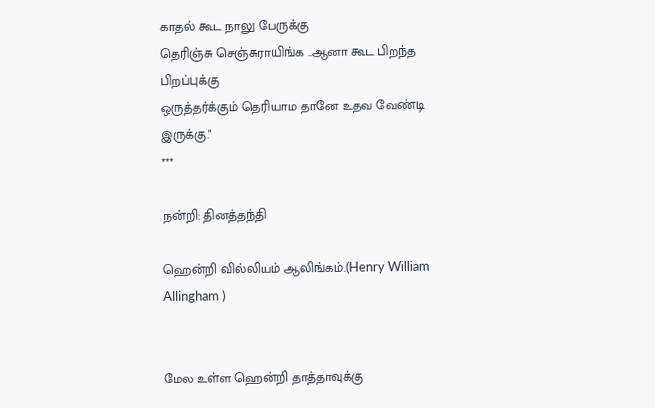காதல் கூட நாலு பேருக்கு
தெரிஞ்சு செஞ்சுராயிங்க ..ஆனா கூட பிறந்த பிறப்புக்கு
ஒருத்தர்க்கும் தெரியாம தானே உதவ வேண்டி இருக்கு."
***

நன்றி: தினத்தந்தி

ஹென்றி வில்லியம் ஆலிங்கம்.(Henry William Allingham )


மேல உள்ள ஹென்றி தாத்தாவுக்கு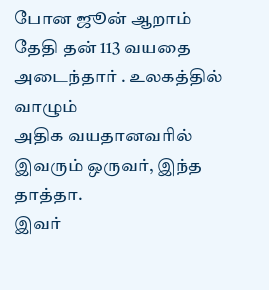போன ஜூன் ஆறாம்
தேதி தன் 113 வயதை அடைந்தார் . உலகத்தில் வாழும்
அதிக வயதானவரில் இவரும் ஒருவர், இந்த தாத்தா.
இவர்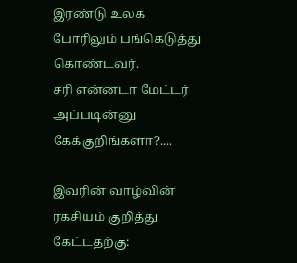இரண்டு உலக போரிலும் பங்கெடுத்து கொண்டவர்.
சரி என்னடா மேட்டர் அப்படின்னு கேக்குறிங்களா?....

இவரின் வாழ்வின் ரகசியம் குறித்து கேட்டதற்கு: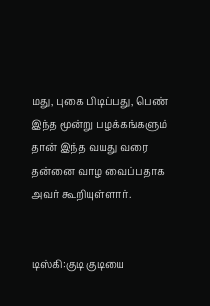மது, புகை பிடிப்பது, பெண் இந்த மூன்று பழக்கங்களும்
தான் இந்த வயது வரை தன்னை வாழ வைப்பதாக
அவர் கூறியுள்ளார்.


டிஸ்கி:குடி குடியை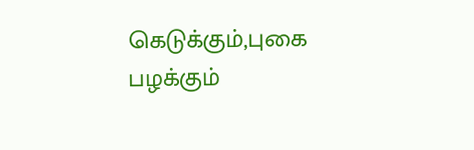கெடுக்கும்,புகை பழக்கும்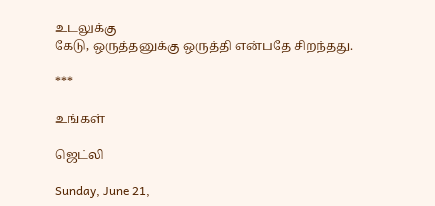உடலுக்கு
கேடு, ஒருத்தனுக்கு ஒருத்தி என்பதே சிறந்தது.

***

உங்கள்

ஜெட்லி

Sunday, June 21,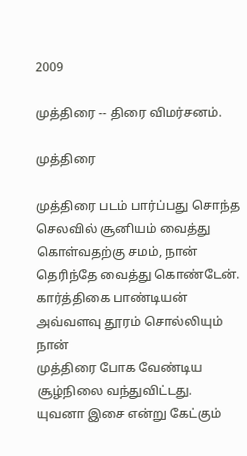2009

முத்திரை -- திரை விமர்சனம்.

முத்திரை

முத்திரை படம் பார்ப்பது சொந்த செலவில் சூனியம் வைத்து
கொள்வதற்கு சமம், நான் தெரிந்தே வைத்து கொண்டேன்.
கார்த்திகை பாண்டியன் அவ்வளவு தூரம் சொல்லியும் நான்
முத்திரை போக வேண்டிய சூழ்நிலை வந்துவிட்டது.
யுவனா இசை என்று கேட்கும்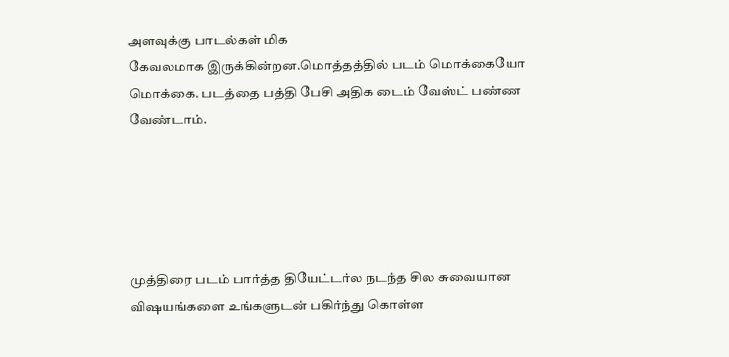அளவுக்கு பாடல்கள் மிக
கேவலமாக இருக்கின்றன.மொத்தத்தில் படம் மொக்கையோ
மொக்கை. படத்தை பத்தி பேசி அதிக டைம் வேஸ்ட் பண்ண
வேண்டாம்.





முத்திரை படம் பார்த்த தியேட்டர்ல நடந்த சில சுவையான
விஷயங்களை உங்களுடன் பகிர்ந்து கொள்ள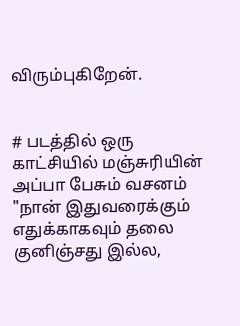விரும்புகிறேன்.


# படத்தில் ஒரு காட்சியில் மஞ்சுரியின் அப்பா பேசும் வசனம்
"நான் இதுவரைக்கும் எதுக்காகவும் தலை குனிஞ்சது இல்ல,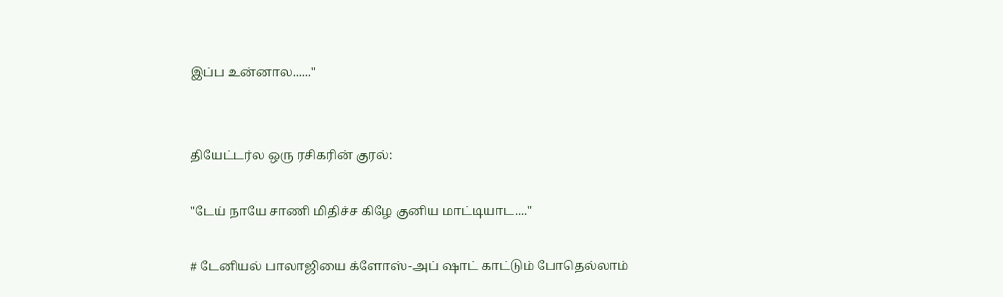இப்ப உன்னால......"


தியேட்டர்ல ஒரு ரசிகரின் குரல்:

"டேய் நாயே சாணி மிதிச்ச கிழே குனிய மாட்டியாட...."

# டேனியல் பாலாஜியை க்ளோஸ்-அப் ஷாட் காட்டும் போதெல்லாம்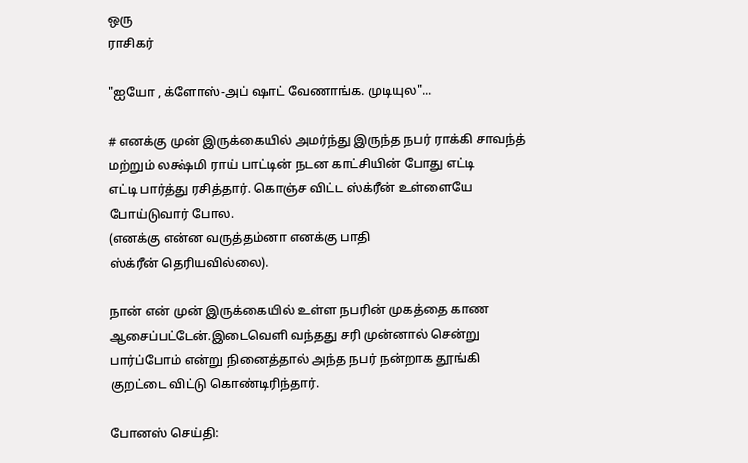ஒரு
ராசிகர்

"ஐயோ , க்ளோஸ்-அப் ஷாட் வேணாங்க. முடியுல"...

# எனக்கு முன் இருக்கையில் அமர்ந்து இருந்த நபர் ராக்கி சாவந்த்
மற்றும் லக்ஷ்மி ராய் பாட்டின் நடன காட்சியின் போது எட்டி
எட்டி பார்த்து ரசித்தார். கொஞ்ச விட்ட ஸ்க்ரீன் உள்ளையே
போய்டுவார் போல.
(எனக்கு என்ன வருத்தம்னா எனக்கு பாதி
ஸ்க்ரீன் தெரியவில்லை).

நான் என் முன் இருக்கையில் உள்ள நபரின் முகத்தை காண
ஆசைப்பட்டேன்.இடைவெளி வந்தது சரி முன்னால் சென்று
பார்ப்போம் என்று நினைத்தால் அந்த நபர் நன்றாக தூங்கி
குறட்டை விட்டு கொண்டிரிந்தார்.

போனஸ் செய்தி: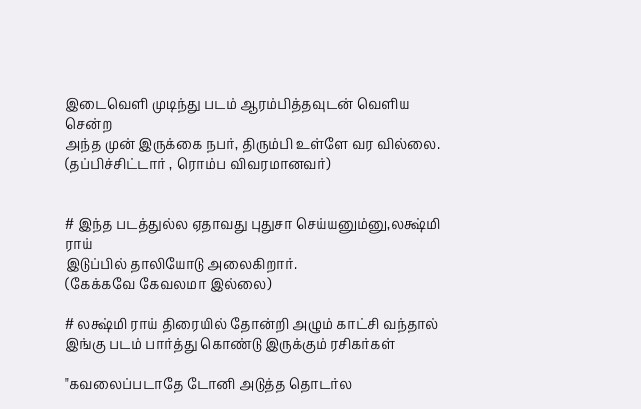இடைவெளி முடிந்து படம் ஆரம்பித்தவுடன் வெளிய சென்ற
அந்த முன் இருக்கை நபர், திரும்பி உள்ளே வர வில்லை.
(தப்பிச்சிட்டார் , ரொம்ப விவரமானவர்)


# இந்த படத்துல்ல ஏதாவது புதுசா செய்யனும்னு,லக்ஷ்மி ராய்
இடுப்பில் தாலியோடு அலைகிறார்.
(கேக்கவே கேவலமா இல்லை)

# லக்ஷ்மி ராய் திரையில் தோன்றி அழும் காட்சி வந்தால்
இங்கு படம் பார்த்து கொண்டு இருக்கும் ரசிகர்கள்

"கவலைப்படாதே டோனி அடுத்த தொடர்ல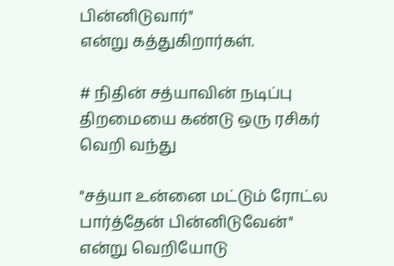பின்னிடுவார்"
என்று கத்துகிறார்கள்.

# நிதின் சத்யாவின் நடிப்பு திறமையை கண்டு ஒரு ரசிகர்
வெறி வந்து

"சத்யா உன்னை மட்டும் ரோட்ல பார்த்தேன் பின்னிடுவேன்"
என்று வெறியோடு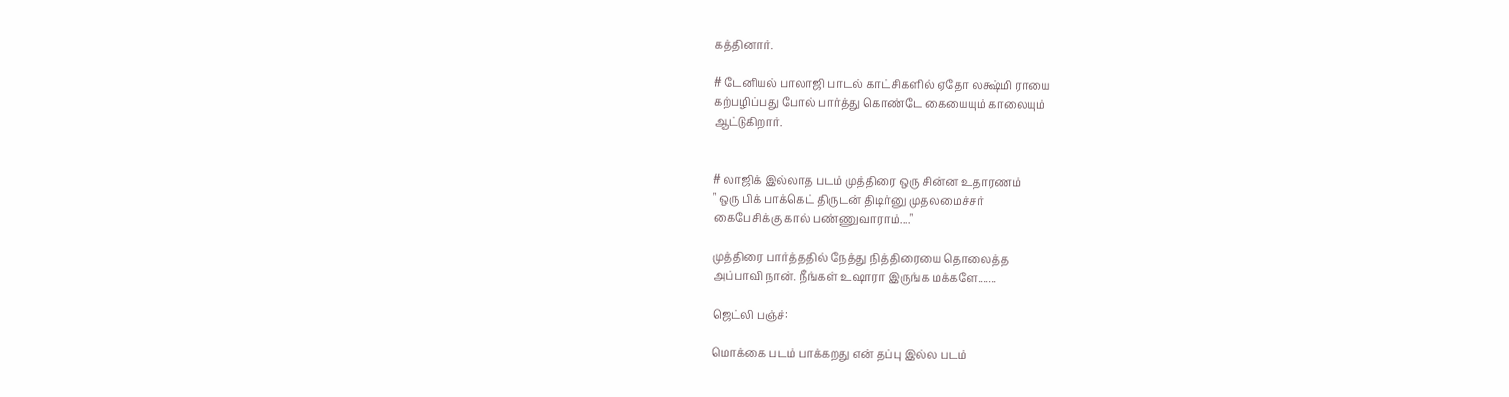கத்தினார்.

# டேனியல் பாலாஜி பாடல் காட்சிகளில் ஏதோ லக்ஷ்மி ராயை
கற்பழிப்பது போல் பார்த்து கொண்டே கையையும் காலையும்
ஆட்டுகிறார்.


# லாஜிக் இல்லாத படம் முத்திரை ஒரு சின்ன உதாரணம்
" ஒரு பிக் பாக்கெட் திருடன் திடிர்னு முதலமைச்சர்
கைபேசிக்கு கால் பண்ணுவாராம்...."

முத்திரை பார்த்ததில் நேத்து நித்திரையை தொலைத்த
அப்பாவி நான். நீங்கள் உஷாரா இருங்க மக்களே.......

ஜெட்லி பஞ்ச்:

மொக்கை படம் பாக்கறது என் தப்பு இல்ல படம்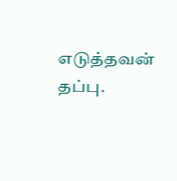எடுத்தவன்
தப்பு.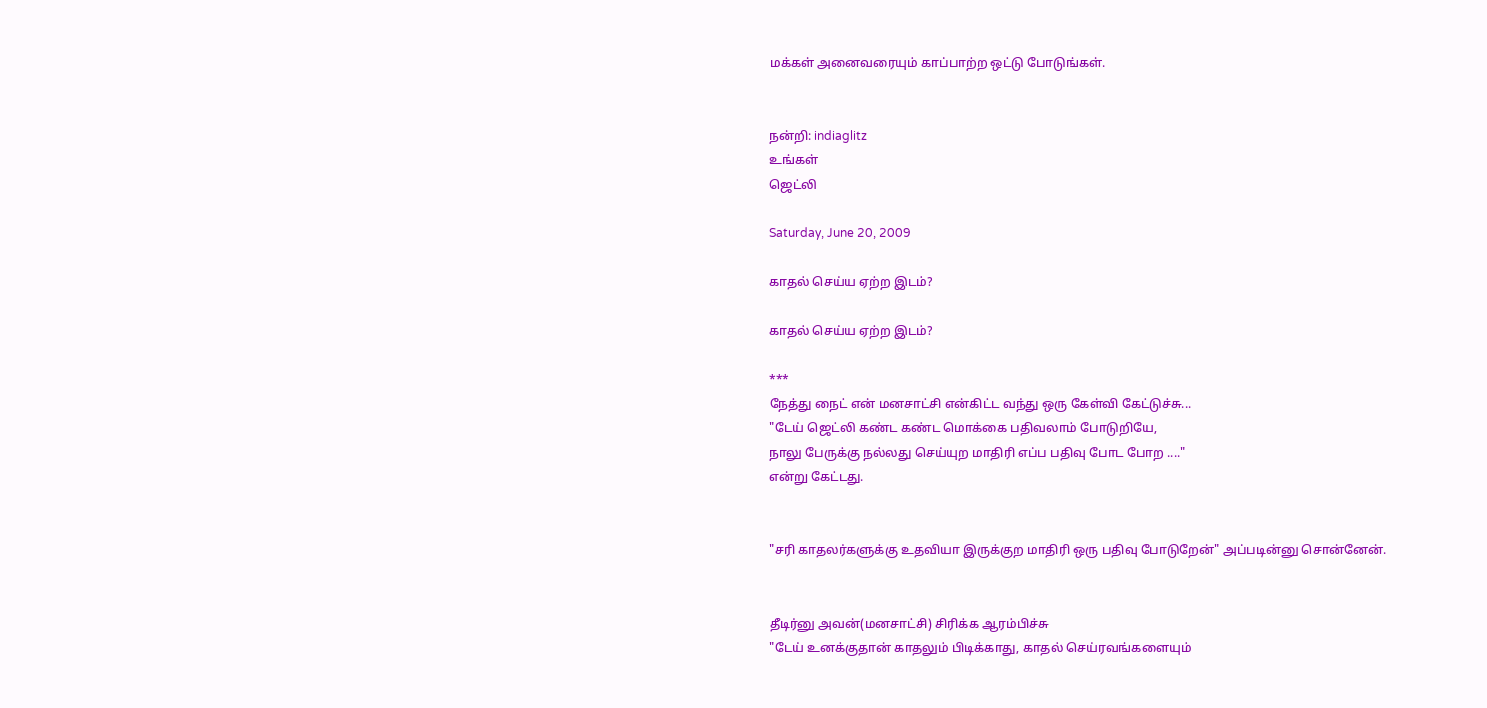மக்கள் அனைவரையும் காப்பாற்ற ஒட்டு போடுங்கள்.


நன்றி: indiaglitz
உங்கள்
ஜெட்லி

Saturday, June 20, 2009

காதல் செய்ய ஏற்ற இடம்?

காதல் செய்ய ஏற்ற இடம்?

***
நேத்து நைட் என் மனசாட்சி என்கிட்ட வந்து ஒரு கேள்வி கேட்டுச்சு...
"டேய் ஜெட்லி கண்ட கண்ட மொக்கை பதிவலாம் போடுறியே,
நாலு பேருக்கு நல்லது செய்யுற மாதிரி எப்ப பதிவு போட போற ...."
என்று கேட்டது.


"சரி காதலர்களுக்கு உதவியா இருக்குற மாதிரி ஒரு பதிவு போடுறேன்" அப்படின்னு சொன்னேன்.


தீடிர்னு அவன்(மனசாட்சி) சிரிக்க ஆரம்பிச்சு
"டேய் உனக்குதான் காதலும் பிடிக்காது, காதல் செய்ரவங்களையும்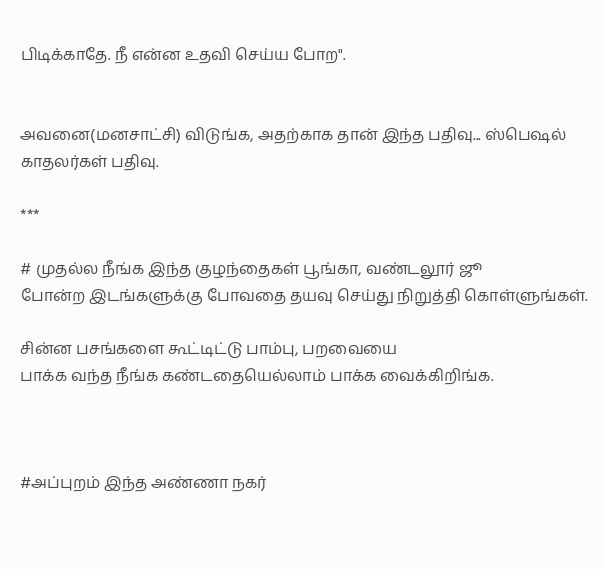பிடிக்காதே. நீ என்ன உதவி செய்ய போற".


அவனை(மனசாட்சி) விடுங்க, அதற்காக தான் இந்த பதிவு... ஸ்பெஷல் காதலர்கள் பதிவு.

***

# முதல்ல நீங்க இந்த குழந்தைகள் பூங்கா, வண்டலூர் ஜூ
போன்ற இடங்களுக்கு போவதை தயவு செய்து நிறுத்தி கொள்ளுங்கள்.

சின்ன பசங்களை கூட்டிட்டு பாம்பு, பறவையை
பாக்க வந்த நீங்க கண்டதையெல்லாம் பாக்க வைக்கிறிங்க.



#அப்புறம் இந்த அண்ணா நகர்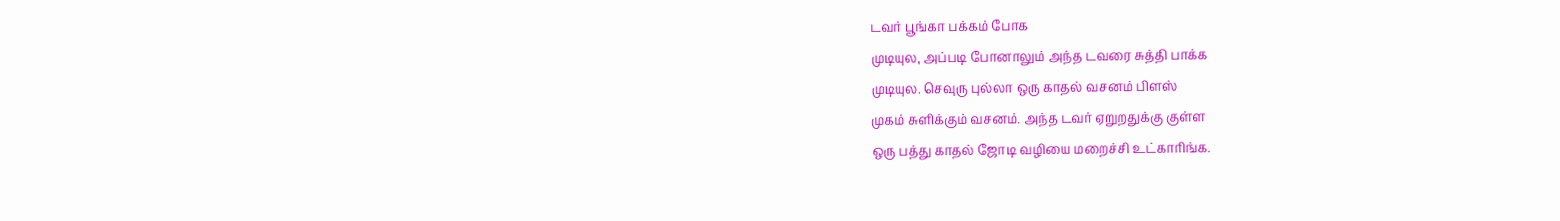டவர் பூங்கா பக்கம் போக
முடியுல, அப்படி போனாலும் அந்த டவரை சுத்தி பாக்க
முடியுல. செவுரு புல்லா ஒரு காதல் வசனம் பிளஸ்
முகம் சுளிக்கும் வசனம். அந்த டவர் ஏறுறதுக்கு குள்ள
ஒரு பத்து காதல் ஜோடி வழியை மறைச்சி உட்காரிங்க.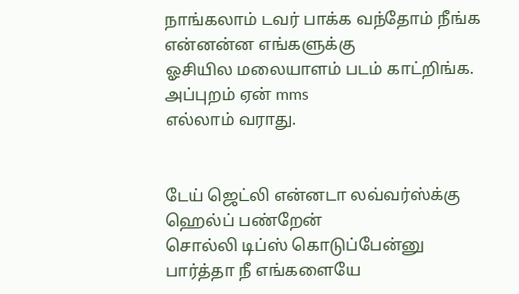நாங்கலாம் டவர் பாக்க வந்தோம் நீங்க என்னன்ன எங்களுக்கு
ஓசியில மலையாளம் படம் காட்றிங்க. அப்புறம் ஏன் mms
எல்லாம் வராது.


டேய் ஜெட்லி என்னடா லவ்வர்ஸ்க்கு ஹெல்ப் பண்றேன்
சொல்லி டிப்ஸ் கொடுப்பேன்னு பார்த்தா நீ எங்களையே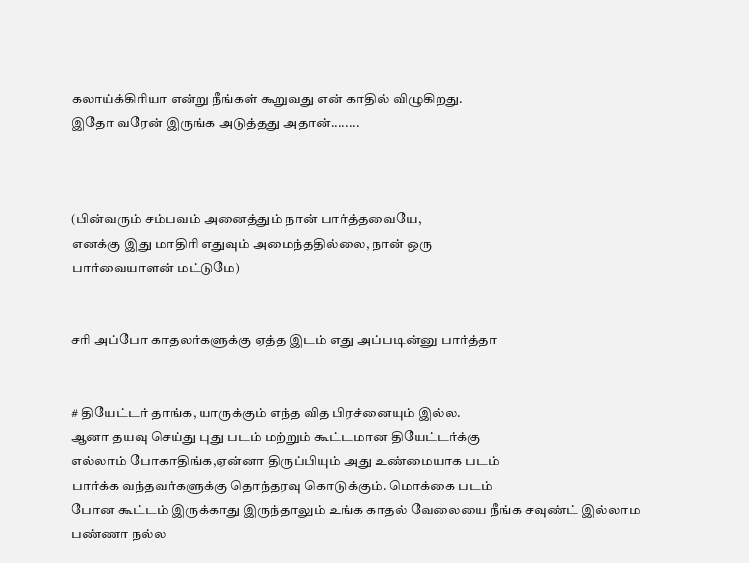கலாய்க்கிரியா என்று நீங்கள் கூறுவது என் காதில் விழுகிறது.
இதோ வரேன் இருங்க அடுத்தது அதான்........



(பின்வரும் சம்பவம் அனைத்தும் நான் பார்த்தவையே,
எனக்கு இது மாதிரி எதுவும் அமைந்ததில்லை, நான் ஒரு
பார்வையாளன் மட்டுமே)


சரி அப்போ காதலர்களுக்கு ஏத்த இடம் எது அப்படின்னு பார்த்தா


# தியேட்டர் தாங்க, யாருக்கும் எந்த வித பிரச்னையும் இல்ல.
ஆனா தயவு செய்து புது படம் மற்றும் கூட்டமான தியேட்டர்க்கு
எல்லாம் போகாதிங்க,ஏன்னா திருப்பியும் அது உண்மையாக படம்
பார்க்க வந்தவர்களுக்கு தொந்தரவு கொடுக்கும். மொக்கை படம்
போன கூட்டம் இருக்காது இருந்தாலும் உங்க காதல் வேலையை நீங்க சவுண்ட் இல்லாம பண்ணா நல்ல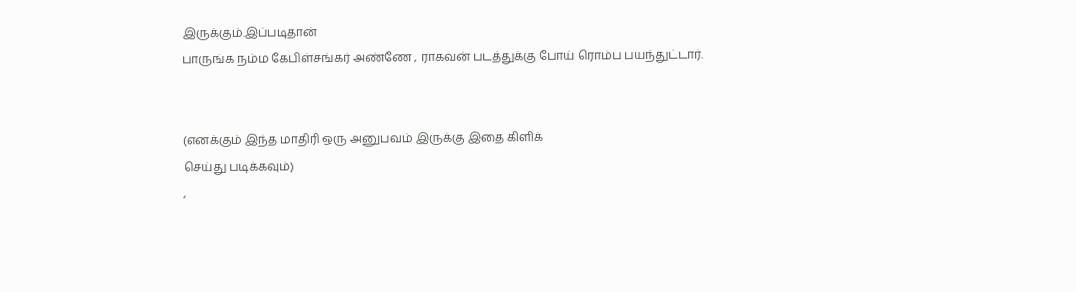இருக்கும்.இப்படிதான்
பாருங்க நம்ம கேபிள்சங்கர் அண்ணே , ராகவன் படத்துக்கு போய் ரொம்ப பயந்துட்டார்.


(எனக்கும் இந்த மாதிரி ஒரு அனுபவம் இருக்கு இதை கிளிக்
செய்து படிக்கவும்)
,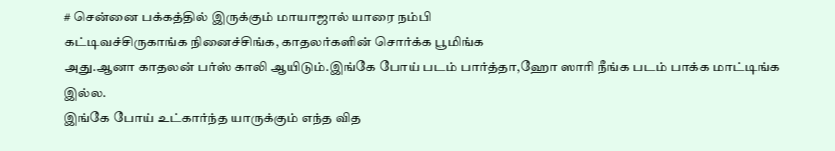# சென்னை பக்கத்தில் இருக்கும் மாயாஜால் யாரை நம்பி
கட்டிவச்சிருகாங்க நினைச்சிங்க, காதலர்களின் சொர்க்க பூமிங்க
அது.ஆனா காதலன் பர்ஸ் காலி ஆயிடும்.இங்கே போய் படம் பார்த்தா,ஹோ ஸாரி நீங்க படம் பாக்க மாட்டிங்க இல்ல.
இங்கே போய் உட்கார்ந்த யாருக்கும் எந்த வித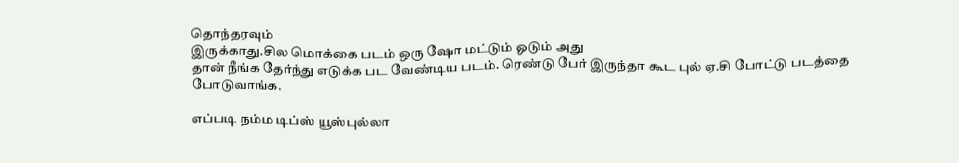தொந்தரவும்
இருக்காது.சில மொக்கை படம் ஒரு ஷோ மட்டும் ஓடும் அது
தான் நீங்க தேர்ந்து எடுக்க பட வேண்டிய படம். ரெண்டு பேர் இருந்தா கூட புல் ஏ.சி போட்டு படத்தை போடுவாங்க.

எப்படி நம்ம டிப்ஸ் யூஸ்புல்லா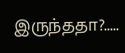இருந்ததா?.....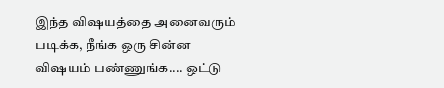இந்த விஷயத்தை அனைவரும் படிக்க, நீங்க ஒரு சின்ன
விஷயம் பண்ணுங்க.... ஒட்டு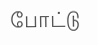போட்டு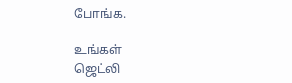போங்க.

உங்கள்
ஜெட்லி